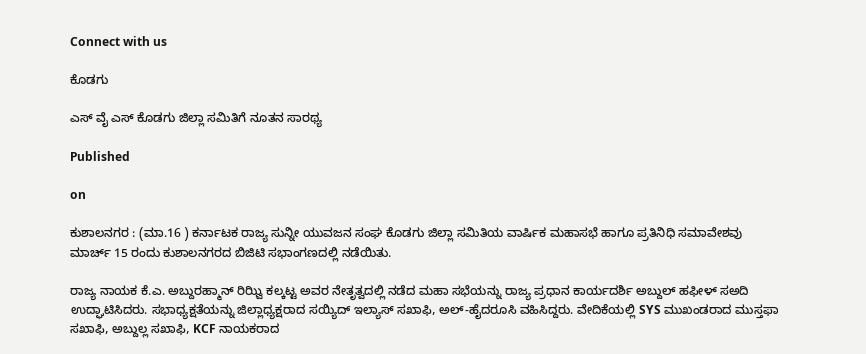Connect with us

ಕೊಡಗು

ಎಸ್ ವೈ ಎಸ್ ಕೊಡಗು ಜಿಲ್ಲಾ ಸಮಿತಿಗೆ ನೂತನ ಸಾರಥ್ಯ

Published

on

ಕುಶಾಲನಗರ : (ಮಾ.16 ) ಕರ್ನಾಟಕ ರಾಜ್ಯ ಸುನ್ನೀ ಯುವಜನ ಸಂಘ ಕೊಡಗು ಜಿಲ್ಲಾ ಸಮಿತಿಯ ವಾರ್ಷಿಕ ಮಹಾಸಭೆ ಹಾಗೂ ಪ್ರತಿನಿಧಿ ಸಮಾವೇಶವು ಮಾರ್ಚ್ 15 ರಂದು ಕುಶಾಲನಗರದ ಬಿಜಿಟಿ ಸಭಾಂಗಣದಲ್ಲಿ ನಡೆಯಿತು.

ರಾಜ್ಯ ನಾಯಕ ಕೆ.ಎ. ಅಬ್ದುರಹ್ಮಾನ್ ರಿಝ್ವಿ ಕಲ್ಕಟ್ಟ ಅವರ ನೇತೃತ್ವದಲ್ಲಿ ನಡೆದ ಮಹಾ ಸಭೆಯನ್ನು ರಾಜ್ಯ ಪ್ರಧಾನ ಕಾರ್ಯದರ್ಶಿ ಅಬ್ದುಲ್ ಹಫೀಳ್ ಸಅದಿ ಉದ್ಘಾಟಿಸಿದರು. ಸಭಾಧ್ಯಕ್ಷತೆಯನ್ನು ಜಿಲ್ಲಾಧ್ಯಕ್ಷರಾದ ಸಯ್ಯಿದ್ ಇಲ್ಯಾಸ್ ಸಖಾಫಿ, ಅಲ್-ಹೈದರೂಸಿ ವಹಿಸಿದ್ದರು. ವೇದಿಕೆಯಲ್ಲಿ SYS ಮುಖಂಡರಾದ ಮುಸ್ತಫಾ ಸಖಾಫಿ, ಅಬ್ದುಲ್ಲ ಸಖಾಫಿ, KCF ನಾಯಕರಾದ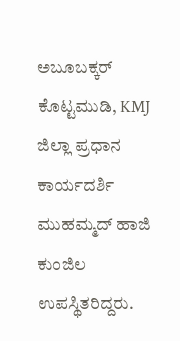ಅಬೂಬಕ್ಕರ್ ಕೊಟ್ಟಮುಡಿ, KMJ ಜಿಲ್ಲಾ ಪ್ರಧಾನ ಕಾರ್ಯದರ್ಶಿ ಮುಹಮ್ಮದ್ ಹಾಜಿ ಕುಂಜಿಲ ಉಪಸ್ಥಿತರಿದ್ದರು.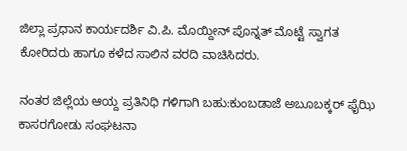ಜಿಲ್ಲಾ ಪ್ರಧಾನ ಕಾರ್ಯದರ್ಶಿ ವಿ.ಪಿ. ಮೊಯ್ದೀನ್ ಪೊನ್ನತ್ ಮೊಟ್ಟೆ ಸ್ವಾಗತ ಕೋರಿದರು ಹಾಗೂ ಕಳೆದ ಸಾಲಿನ ವರದಿ ವಾಚಿಸಿದರು.

ನಂತರ ಜಿಲ್ಲೆಯ ಆಯ್ದ ಪ್ರತಿನಿಧಿ ಗಳಿಗಾಗಿ ಬಹು:ಕುಂಬಡಾಜೆ ಅಬೂಬಕ್ಕರ್ ಫೈಝಿ ಕಾಸರಗೋಡು ಸಂಘಟನಾ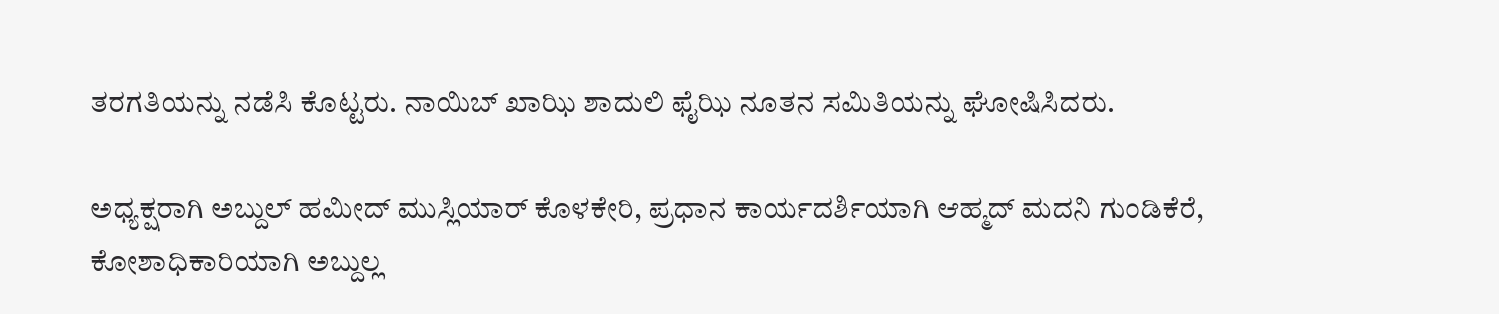ತರಗತಿಯನ್ನು ನಡೆಸಿ ಕೊಟ್ಟರು. ನಾಯಿಬ್ ಖಾಝಿ ಶಾದುಲಿ ಫೈಝಿ ನೂತನ ಸಮಿತಿಯನ್ನು ಘೋಷಿಸಿದರು.

ಅಧ್ಯಕ್ಷರಾಗಿ ಅಬ್ದುಲ್ ಹಮೀದ್ ಮುಸ್ಲಿಯಾರ್ ಕೊಳಕೇರಿ, ಪ್ರಧಾನ ಕಾರ್ಯದರ್ಶಿಯಾಗಿ ಆಹ್ಮದ್ ಮದನಿ ಗುಂಡಿಕೆರೆ, ಕೋಶಾಧಿಕಾರಿಯಾಗಿ ಅಬ್ದುಲ್ಲ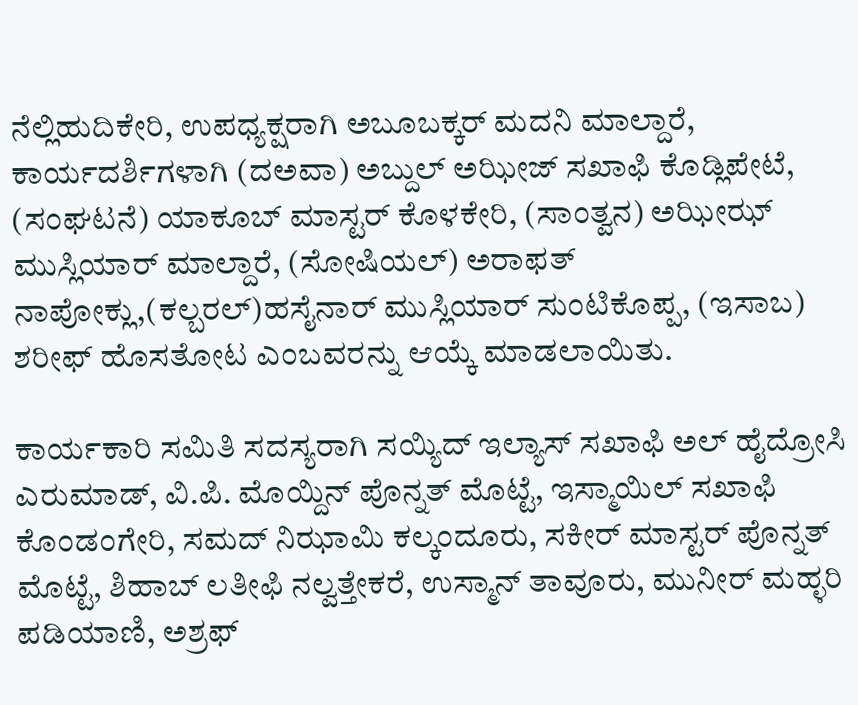ನೆಲ್ಲಿಹುದಿಕೇರಿ, ಉಪಧ್ಯಕ್ಷರಾಗಿ ಅಬೂಬಕ್ಕರ್ ಮದನಿ ಮಾಲ್ದಾರೆ, ಕಾರ್ಯದರ್ಶಿಗಳಾಗಿ (ದಅವಾ) ಅಬ್ದುಲ್ ಅಝೀಜ್ ಸಖಾಫಿ ಕೊಡ್ಲಿಪೇಟೆ, (ಸಂಘಟನೆ) ಯಾಕೂಬ್ ಮಾಸ್ಟರ್ ಕೊಳಕೇರಿ, (ಸಾಂತ್ವನ) ಅಝೀಝ್ ಮುಸ್ಲಿಯಾರ್ ಮಾಲ್ದಾರೆ, (ಸೋಷಿಯಲ್) ಅರಾಫತ್ ನಾಪೋಕ್ಲು,(ಕಲ್ಬರಲ್)ಹಸೈನಾರ್ ಮುಸ್ಲಿಯಾರ್ ಸುಂಟಿಕೊಪ್ಪ, (ಇಸಾಬ) ಶರೀಫ್ ಹೊಸತೋಟ ಎಂಬವರನ್ನು ಆಯ್ಕೆ ಮಾಡಲಾಯಿತು.

ಕಾರ್ಯಕಾರಿ ಸಮಿತಿ ಸದಸ್ಯರಾಗಿ ಸಯ್ಯಿದ್ ಇಲ್ಯಾಸ್ ಸಖಾಫಿ ಅಲ್ ಹೈದ್ರೋಸಿ ಎರುಮಾಡ್, ವಿ.ಪಿ. ಮೊಯ್ದಿನ್ ಪೊನ್ನತ್ ಮೊಟ್ಟೆ, ಇಸ್ಮಾಯಿಲ್ ಸಖಾಫಿ ಕೊಂಡಂಗೇರಿ, ಸಮದ್ ನಿಝಾಮಿ ಕಲ್ಕಂದೂರು, ಸಕೀರ್ ಮಾಸ್ಟರ್ ಪೊನ್ನತ್ ಮೊಟ್ಟೆ, ಶಿಹಾಬ್ ಲತೀಫಿ ನಲ್ವತ್ತೇಕರೆ, ಉಸ್ಮಾನ್ ತಾವೂರು, ಮುನೀರ್ ಮಹ್ಳರಿ ಪಡಿಯಾಣಿ, ಅಶ್ರಫ್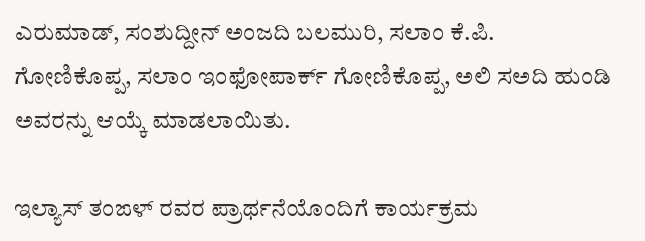ಎರುಮಾಡ್, ಸಂಶುದ್ದೀನ್ ಅಂಜದಿ ಬಲಮುರಿ, ಸಲಾಂ ಕೆ.ಪಿ. ಗೋಣಿಕೊಪ್ಪ, ಸಲಾಂ ಇಂಫೋಪಾರ್ಕ್ ಗೋಣಿಕೊಪ್ಪ, ಅಲಿ ಸಅದಿ ಹುಂಡಿ ಅವರನ್ನು ಆಯ್ಕೆ ಮಾಡಲಾಯಿತು.

ಇಲ್ಯಾಸ್ ತಂಙಳ್ ರವರ ಪ್ರಾರ್ಥನೆಯೊಂದಿಗೆ ಕಾರ್ಯಕ್ರಮ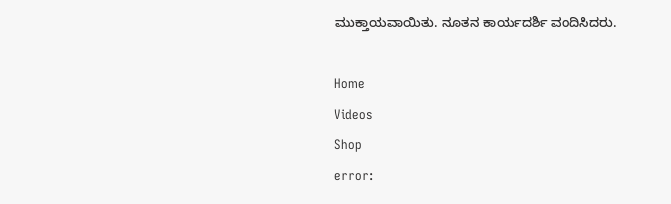ಮುಕ್ತಾಯವಾಯಿತು. ನೂತನ ಕಾರ್ಯದರ್ಶಿ ವಂದಿಸಿದರು.

Home
Videos
Shop
error: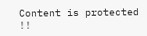Content is protected !!